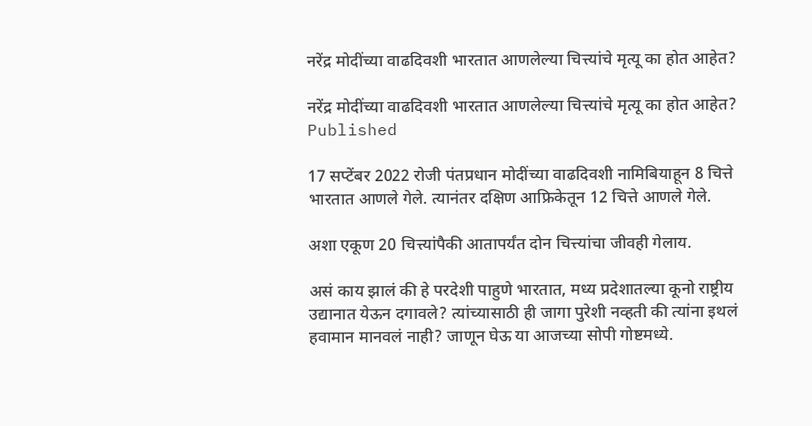नरेंद्र मोदींच्या वाढदिवशी भारतात आणलेल्या चित्त्यांचे मृत्यू का होत आहेत?

नरेंद्र मोदींच्या वाढदिवशी भारतात आणलेल्या चित्त्यांचे मृत्यू का होत आहेत?
Published

17 सप्टेंबर 2022 रोजी पंतप्रधान मोदींच्या वाढदिवशी नामिबियाहून 8 चित्ते भारतात आणले गेले. त्यानंतर दक्षिण आफ्रिकेतून 12 चित्ते आणले गेले.

अशा एकूण 20 चित्त्यांपैकी आतापर्यंत दोन चित्त्यांचा जीवही गेलाय.

असं काय झालं की हे परदेशी पाहुणे भारतात, मध्य प्रदेशातल्या कूनो राष्ट्रीय उद्यानात येऊन दगावले? त्यांच्यासाठी ही जागा पुरेशी नव्हती की त्यांना इथलं हवामान मानवलं नाही? जाणून घेऊ या आजच्या सोपी गोष्टमध्ये.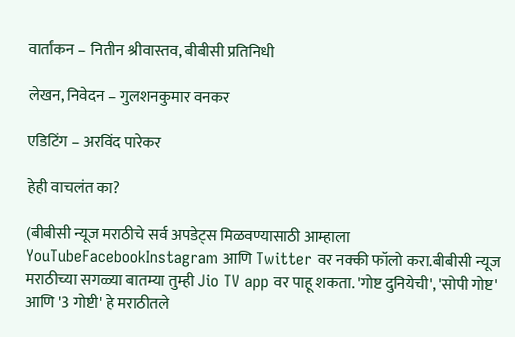वार्तांकन – नितीन श्रीवास्तव, बीबीसी प्रतिनिधी

लेखन, निवेदन – गुलशनकुमार वनकर

एडिटिंग – अरविंद पारेकर

हेही वाचलंत का?

(बीबीसी न्यूज मराठीचे सर्व अपडेट्स मिळवण्यासाठी आम्हाला YouTubeFacebookInstagram आणि Twitter वर नक्की फॉलो करा.बीबीसी न्यूज मराठीच्या सगळ्या बातम्या तुम्ही Jio TV app वर पाहू शकता. 'गोष्ट दुनियेची', 'सोपी गोष्ट' आणि '3 गोष्टी' हे मराठीतले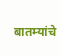बातम्यांचे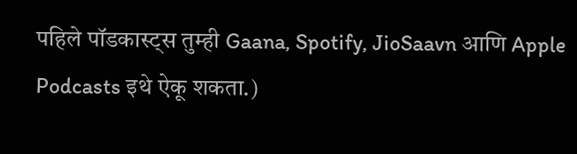पहिले पॉडकास्ट्स तुम्ही Gaana, Spotify, JioSaavn आणि Apple Podcasts इथे ऐकू शकता.)